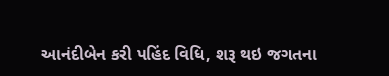આનંદીબેન કરી પહિંદ વિધિ, શરૂ થઇ જગતના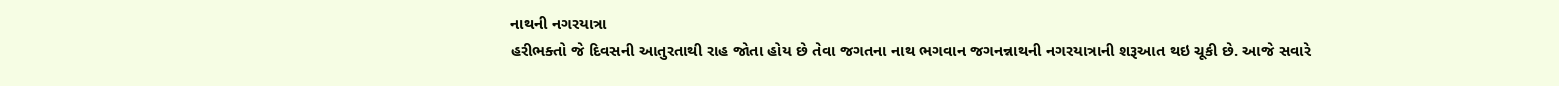નાથની નગરયાત્રા
હરીભક્તો જે દિવસની આતુરતાથી રાહ જોતા હોય છે તેવા જગતના નાથ ભગવાન જગનન્નાથની નગરયાત્રાની શરૂઆત થઇ ચૂકી છે. આજે સવારે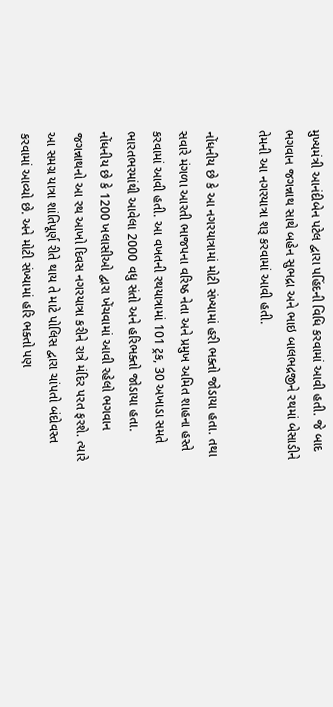મુખ્યમંત્રી આનંદીબેન પટેલ દ્વારા પહિંદની વિધિ કરવામાં આવી હતી. જે બાદ ભગવાન જગન્નાથ સાથે બહેન સુભદ્રા અને ભાઇ બાલભદ્રજીને રથમાં બેસાડીને તેમની આ નગરયાત્રા શરૂ કરવામાં આવી હતી.

નોંધનીય છે કે આ નગરયાત્રામાં મોટી સંખ્યામાં હરી ભક્તો જોડાયા હતા. તથા સવારે મંગળા આરતી ભાજપના વરિષ્ઠ નેતા અને પ્રમુખ અમિત શાહના હસ્તે કરવામાં આવી હતી. આ વખતની રથયાત્રામાં 101 ટ્રક, 30 અખાડા સમતે ભારતભરમાંથી આવેલા 2000 વધુ સંતો અને હરિભક્તો જોડાયા હતા.
નોંધનીય છે કે 1200 ખલાસીઓ દ્વારા ખેંચવામાં આવી રહેલો ભગવાન જગન્નાથનો આ રથ આખો દિવસ નગરયાત્રા કરીને રાત્રે મંદિર પરત ફરશે. ત્યારે આ સમગ્ર યાત્રા શાંતિપૂર્ણ રીતે થાય તે માટે પોલિસ દ્વારા ચાંપતો બંદોવસ્ત કરવામાં આવ્યો છે. અને મોટી સંખ્યામાં હરિ ભક્તો પણ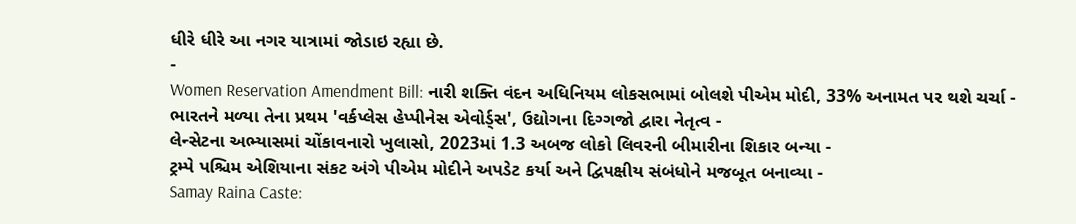ધીરે ધીરે આ નગર યાત્રામાં જોડાઇ રહ્યા છે.
-
Women Reservation Amendment Bill: નારી શક્તિ વંદન અધિનિયમ લોકસભામાં બોલશે પીએમ મોદી, 33% અનામત પર થશે ચર્ચા -
ભારતને મળ્યા તેના પ્રથમ 'વર્કપ્લેસ હેપ્પીનેસ એવોર્ડ્સ', ઉદ્યોગના દિગ્ગજો દ્વારા નેતૃત્વ -
લેન્સેટના અભ્યાસમાં ચોંકાવનારો ખુલાસો, 2023માં 1.3 અબજ લોકો લિવરની બીમારીના શિકાર બન્યા -
ટ્રમ્પે પશ્ચિમ એશિયાના સંકટ અંગે પીએમ મોદીને અપડેટ કર્યા અને દ્વિપક્ષીય સંબંધોને મજબૂત બનાવ્યા -
Samay Raina Caste: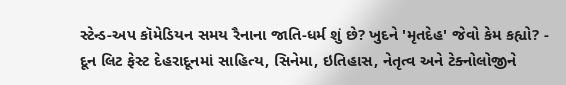સ્ટેન્ડ-અપ કૉમેડિયન સમય રૈનાના જાતિ-ધર્મ શું છે? ખુદને 'મૃતદેહ' જેવો કેમ કહ્યો? -
દૂન લિટ ફેસ્ટ દેહરાદૂનમાં સાહિત્ય, સિનેમા, ઇતિહાસ, નેતૃત્વ અને ટેક્નોલોજીને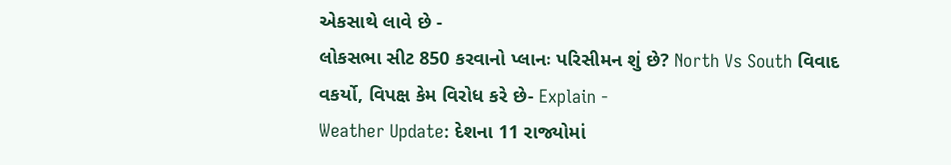એકસાથે લાવે છે -
લોકસભા સીટ 850 કરવાનો પ્લાનઃ પરિસીમન શું છે? North Vs South વિવાદ વકર્યો, વિપક્ષ કેમ વિરોધ કરે છે- Explain -
Weather Update: દેશના 11 રાજ્યોમાં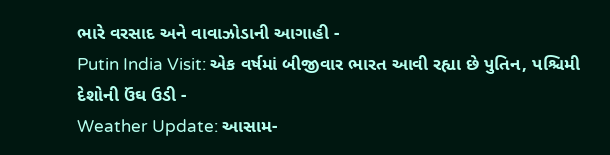ભારે વરસાદ અને વાવાઝોડાની આગાહી -
Putin India Visit: એક વર્ષમાં બીજીવાર ભારત આવી રહ્યા છે પુતિન, પશ્ચિમી દેશોની ઉંઘ ઉડી -
Weather Update: આસામ-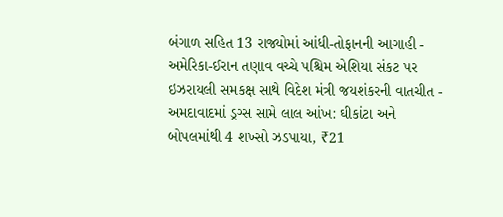બંગાળ સહિત 13 રાજ્યોમાં આંધી-તોફાનની આગાહી -
અમેરિકા-ઈરાન તણાવ વચ્ચે પશ્ચિમ એશિયા સંકટ પર ઇઝરાયલી સમકક્ષ સાથે વિદેશ મંત્રી જયશંકરની વાતચીત -
અમદાવાદમાં ડ્રગ્સ સામે લાલ આંખ: ઘીકાંટા અને બોપલમાંથી 4 શખ્સો ઝડપાયા, ₹21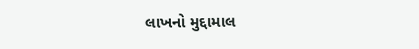લાખનો મુદ્દામાલ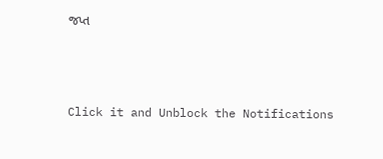જપ્ત



Click it and Unblock the Notifications